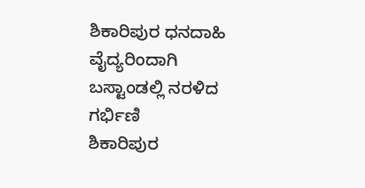ಶಿಕಾರಿಪುರ ಧನದಾಹಿ ವೈದ್ಯರಿಂದಾಗಿ ಬಸ್ಟಾಂಡಲ್ಲಿ ನರಳಿದ ಗರ್ಭಿಣಿ
ಶಿಕಾರಿಪುರ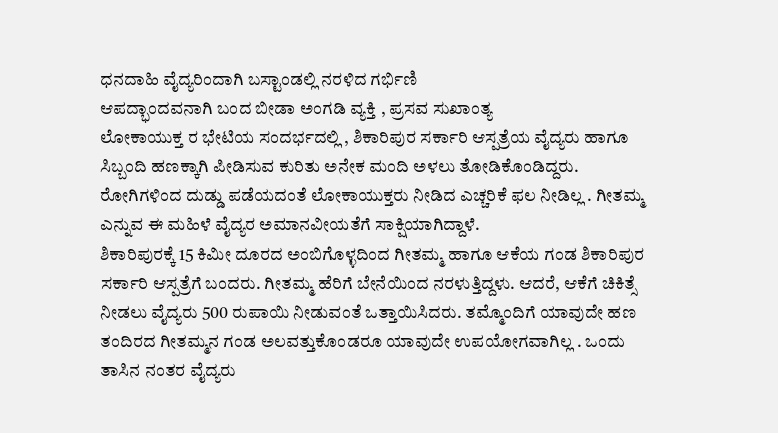ಧನದಾಹಿ ವೈದ್ಯರಿಂದಾಗಿ ಬಸ್ಟಾಂಡಲ್ಲಿ ನರಳಿದ ಗರ್ಭಿಣಿ
ಆಪದ್ಭಾಂದವನಾಗಿ ಬಂದ ಬೀಡಾ ಅಂಗಡಿ ವ್ಯಕ್ತಿ , ಪ್ರಸವ ಸುಖಾಂತ್ಯ
ಲೋಕಾಯುಕ್ತ ರ ಭೇಟಿಯ ಸಂದರ್ಭದಲ್ಲಿ , ಶಿಕಾರಿಪುರ ಸರ್ಕಾರಿ ಆಸ್ಪತ್ರೆಯ ವೈದ್ಯರು ಹಾಗೂ ಸಿಬ್ಬಂದಿ ಹಣಕ್ಕಾಗಿ ಪೀಡಿಸುವ ಕುರಿತು ಅನೇಕ ಮಂದಿ ಅಳಲು ತೋಡಿಕೊಂಡಿದ್ದರು. ರೋಗಿಗಳಿಂದ ದುಡ್ಡು ಪಡೆಯದಂತೆ ಲೋಕಾಯುಕ್ತರು ನೀಡಿದ ಎಚ್ಚರಿಕೆ ಫಲ ನೀಡಿಲ್ಲ . ಗೀತಮ್ಮ ಎನ್ನುವ ಈ ಮಹಿಳೆ ವೈದ್ಯರ ಅಮಾನವೀಯತೆಗೆ ಸಾಕ್ಷಿಯಾಗಿದ್ದಾಳೆ.
ಶಿಕಾರಿಪುರಕ್ಕೆ 15 ಕಿಮೀ ದೂರದ ಅಂಬಿಗೊಳ್ಳದಿಂದ ಗೀತಮ್ಮ ಹಾಗೂ ಆಕೆಯ ಗಂಡ ಶಿಕಾರಿಪುರ ಸರ್ಕಾರಿ ಆಸ್ಪತ್ರೆಗೆ ಬಂದರು. ಗೀತಮ್ಮ ಹೆರಿಗೆ ಬೇನೆಯಿಂದ ನರಳುತ್ತಿದ್ದಳು. ಆದರೆ, ಆಕೆಗೆ ಚಿಕಿತ್ಸೆ ನೀಡಲು ವೈದ್ಯರು 500 ರುಪಾಯಿ ನೀಡುವಂತೆ ಒತ್ತಾಯಿಸಿದರು. ತಮ್ಮೊಂದಿಗೆ ಯಾವುದೇ ಹಣ ತಂದಿರದ ಗೀತಮ್ಮನ ಗಂಡ ಅಲವತ್ತುಕೊಂಡರೂ ಯಾವುದೇ ಉಪಯೋಗವಾಗಿಲ್ಲ . ಒಂದು ತಾಸಿನ ನಂತರ ವೈದ್ಯರು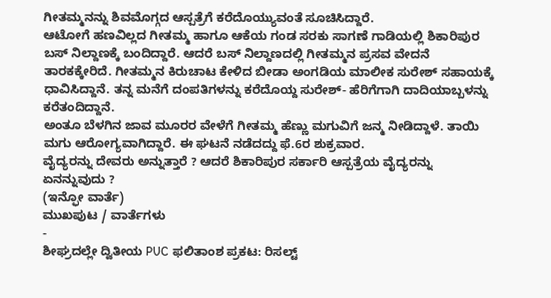ಗೀತಮ್ಮನನ್ನು ಶಿವಮೊಗ್ಗದ ಆಸ್ಪತ್ರೆಗೆ ಕರೆದೊಯ್ಯುವಂತೆ ಸೂಚಿಸಿದ್ದಾರೆ.
ಆಟೋಗೆ ಹಣವಿಲ್ಲದ ಗೀತಮ್ಮ ಹಾಗೂ ಆಕೆಯ ಗಂಡ ಸರಕು ಸಾಗಣೆ ಗಾಡಿಯಲ್ಲಿ ಶಿಕಾರಿಪುರ ಬಸ್ ನಿಲ್ದಾಣಕ್ಕೆ ಬಂದಿದ್ದಾರೆ. ಆದರೆ ಬಸ್ ನಿಲ್ದಾಣದಲ್ಲಿ ಗೀತಮ್ಮನ ಪ್ರಸವ ವೇದನೆ ತಾರಕಕ್ಕೇರಿದೆ. ಗೀತಮ್ಮನ ಕಿರುಚಾಟ ಕೇಳಿದ ಬೀಡಾ ಅಂಗಡಿಯ ಮಾಲೀಕ ಸುರೇಶ್ ಸಹಾಯಕ್ಕೆ ಧಾವಿಸಿದ್ದಾನೆ. ತನ್ನ ಮನೆಗೆ ದಂಪತಿಗಳನ್ನು ಕರೆದೊಯ್ದ ಸುರೇಶ್- ಹೆರಿಗೆಗಾಗಿ ದಾದಿಯಾಬ್ಬಳನ್ನು ಕರೆತಂದಿದ್ದಾನೆ.
ಅಂತೂ ಬೆಳಗಿನ ಜಾವ ಮೂರರ ವೇಳೆಗೆ ಗೀತಮ್ಮ ಹೆಣ್ಣು ಮಗುವಿಗೆ ಜನ್ಮ ನೀಡಿದ್ದಾಳೆ. ತಾಯಿ ಮಗು ಆರೋಗ್ಯವಾಗಿದ್ದಾರೆ. ಈ ಘಟನೆ ನಡೆದದ್ದು ಫೆ.6ರ ಶುಕ್ರವಾರ.
ವೈದ್ಯರನ್ನು ದೇವರು ಅನ್ನುತ್ತಾರೆ ? ಆದರೆ ಶಿಕಾರಿಪುರ ಸರ್ಕಾರಿ ಆಸ್ಪತ್ರೆಯ ವೈದ್ಯರನ್ನು ಏನನ್ನುವುದು ?
(ಇನ್ಫೋ ವಾರ್ತೆ)
ಮುಖಪುಟ / ವಾರ್ತೆಗಳು
-
ಶೀಘ್ರದಲ್ಲೇ ದ್ವಿತೀಯ PUC ಫಲಿತಾಂಶ ಪ್ರಕಟ: ರಿಸಲ್ಟ್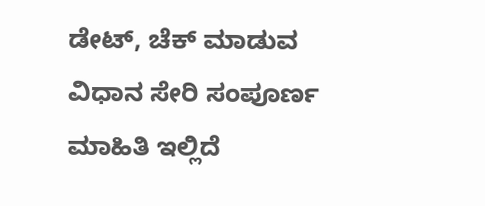ಡೇಟ್, ಚೆಕ್ ಮಾಡುವ ವಿಧಾನ ಸೇರಿ ಸಂಪೂರ್ಣ ಮಾಹಿತಿ ಇಲ್ಲಿದೆ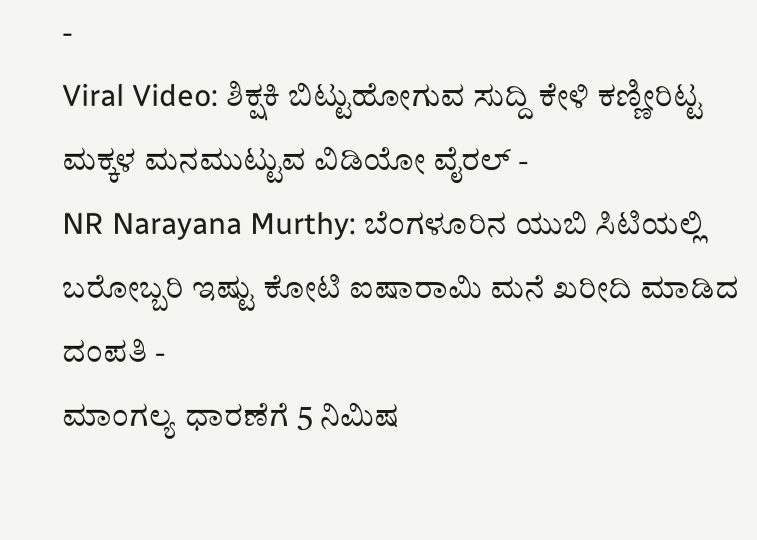-
Viral Video: ಶಿಕ್ಷಕಿ ಬಿಟ್ಟುಹೋಗುವ ಸುದ್ದಿ ಕೇಳಿ ಕಣ್ಣೀರಿಟ್ಟ ಮಕ್ಕಳ ಮನಮುಟ್ಟುವ ವಿಡಿಯೋ ವೈರಲ್ -
NR Narayana Murthy: ಬೆಂಗಳೂರಿನ ಯುಬಿ ಸಿಟಿಯಲ್ಲಿ ಬರೋಬ್ಬರಿ ಇಷ್ಟು ಕೋಟಿ ಐಷಾರಾಮಿ ಮನೆ ಖರೀದಿ ಮಾಡಿದ ದಂಪತಿ -
ಮಾಂಗಲ್ಯ ಧಾರಣೆಗೆ 5 ನಿಮಿಷ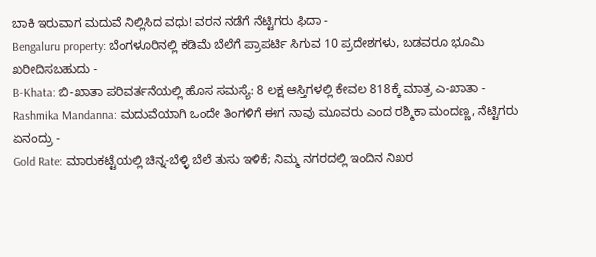ಬಾಕಿ ಇರುವಾಗ ಮದುವೆ ನಿಲ್ಲಿಸಿದ ವಧು! ವರನ ನಡೆಗೆ ನೆಟ್ಟಿಗರು ಫಿದಾ -
Bengaluru property: ಬೆಂಗಳೂರಿನಲ್ಲಿ ಕಡಿಮೆ ಬೆಲೆಗೆ ಪ್ರಾಪರ್ಟಿ ಸಿಗುವ 10 ಪ್ರದೇಶಗಳು, ಬಡವರೂ ಭೂಮಿ ಖರೀದಿಸಬಹುದು -
B-Khata: ಬಿ-ಖಾತಾ ಪರಿವರ್ತನೆಯಲ್ಲಿ ಹೊಸ ಸಮಸ್ಯೆ: 8 ಲಕ್ಷ ಆಸ್ತಿಗಳಲ್ಲಿ ಕೇವಲ 818ಕ್ಕೆ ಮಾತ್ರ ಎ-ಖಾತಾ -
Rashmika Mandanna: ಮದುವೆಯಾಗಿ ಒಂದೇ ತಿಂಗಳಿಗೆ ಈಗ ನಾವು ಮೂವರು ಎಂದ ರಶ್ಮಿಕಾ ಮಂದಣ್ಣ, ನೆಟ್ಟಿಗರು ಏನಂದ್ರು -
Gold Rate: ಮಾರುಕಟ್ಟೆಯಲ್ಲಿ ಚಿನ್ನ-ಬೆಳ್ಳಿ ಬೆಲೆ ತುಸು ಇಳಿಕೆ; ನಿಮ್ಮ ನಗರದಲ್ಲಿ ಇಂದಿನ ನಿಖರ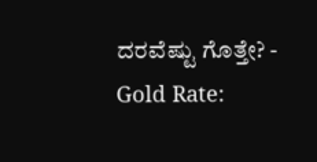ದರವೆಷ್ಟು ಗೊತ್ತೇ? -
Gold Rate: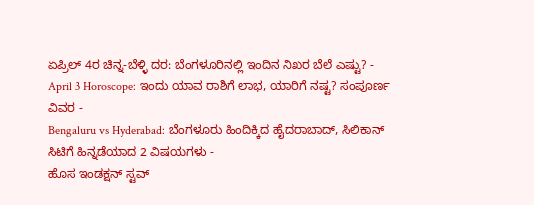ಏಪ್ರಿಲ್ 4ರ ಚಿನ್ನ-ಬೆಳ್ಳಿ ದರ: ಬೆಂಗಳೂರಿನಲ್ಲಿ ಇಂದಿನ ನಿಖರ ಬೆಲೆ ಎಷ್ಟು? -
April 3 Horoscope: ಇಂದು ಯಾವ ರಾಶಿಗೆ ಲಾಭ, ಯಾರಿಗೆ ನಷ್ಟ? ಸಂಪೂರ್ಣ ವಿವರ -
Bengaluru vs Hyderabad: ಬೆಂಗಳೂರು ಹಿಂದಿಕ್ಕಿದ ಹೈದರಾಬಾದ್, ಸಿಲಿಕಾನ್ ಸಿಟಿಗೆ ಹಿನ್ನಡೆಯಾದ 2 ವಿಷಯಗಳು -
ಹೊಸ ಇಂಡಕ್ಷನ್ ಸ್ಟವ್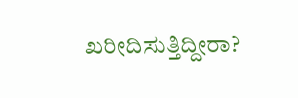ಖರೀದಿಸುತ್ತಿದ್ದೀರಾ?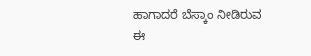ಹಾಗಾದರೆ ಬೆಸ್ಕಾಂ ನೀಡಿರುವ ಈ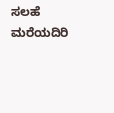ಸಲಹೆ ಮರೆಯದಿರಿ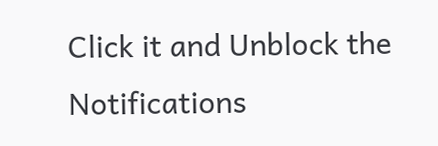Click it and Unblock the Notifications